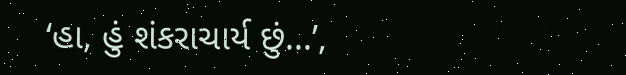‘હા, હું શંકરાચાર્ય છું...’,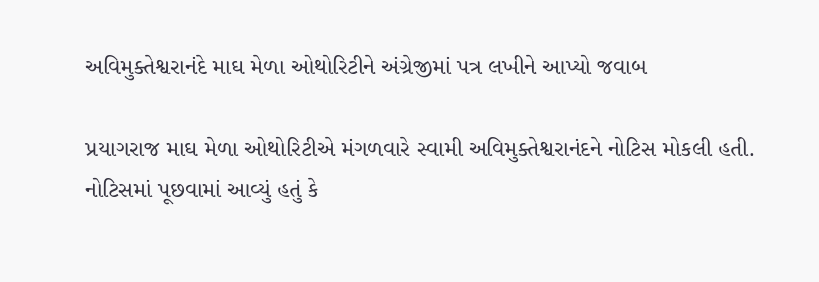અવિમુક્તેશ્વરાનંદે માઘ મેળા ઓથોરિટીને અંગ્રેજીમાં પત્ર લખીને આપ્યો જવાબ

પ્રયાગરાજ માઘ મેળા ઓથોરિટીએ મંગળવારે સ્વામી અવિમુક્તેશ્વરાનંદને નોટિસ મોકલી હતી. નોટિસમાં પૂછવામાં આવ્યું હતું કે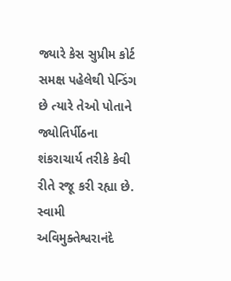જ્યારે કેસ સુપ્રીમ કોર્ટ સમક્ષ પહેલેથી પેન્ડિંગ છે ત્યારે તેઓ પોતાને જ્યોતિર્પીઠના શંકરાચાર્ય તરીકે કેવી રીતે રજૂ કરી રહ્યા છે. સ્વામી અવિમુક્તેશ્વરાનંદે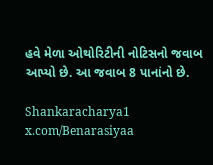હવે મેળા ઓથોરિટીની નોટિસનો જવાબ આપ્યો છે. આ જવાબ 8 પાનાંનો છે.

Shankaracharya1
x.com/Benarasiyaa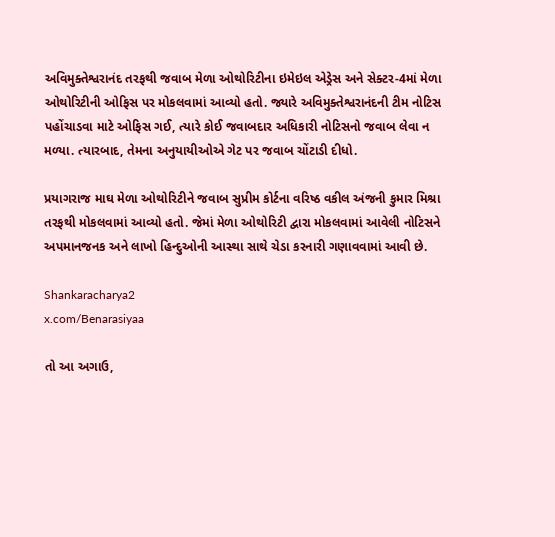અવિમુક્તેશ્વરાનંદ તરફથી જવાબ મેળા ઓથોરિટીના ઇમેઇલ એડ્રેસ અને સેક્ટર-4માં મેળા ઓથોરિટીની ઓફિસ પર મોકલવામાં આવ્યો હતો. જ્યારે અવિમુક્તેશ્વરાનંદની ટીમ નોટિસ પહોંચાડવા માટે ઓફિસ ગઈ, ત્યારે કોઈ જવાબદાર અધિકારી નોટિસનો જવાબ લેવા ન મળ્યા. ત્યારબાદ, તેમના અનુયાયીઓએ ગેટ પર જવાબ ચોંટાડી દીધો.

પ્રયાગરાજ માઘ મેળા ઓથોરિટીને જવાબ સુપ્રીમ કોર્ટના વરિષ્ઠ વકીલ અંજની કુમાર મિશ્રા તરફથી મોકલવામાં આવ્યો હતો. જેમાં મેળા ઓથોરિટી દ્વારા મોકલવામાં આવેલી નોટિસને અપમાનજનક અને લાખો હિન્દુઓની આસ્થા સાથે ચેડા કરનારી ગણાવવામાં આવી છે.

Shankaracharya2
x.com/Benarasiyaa

તો આ અગાઉ,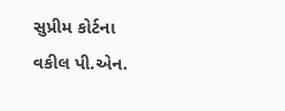સુપ્રીમ કોર્ટના વકીલ પી.એન.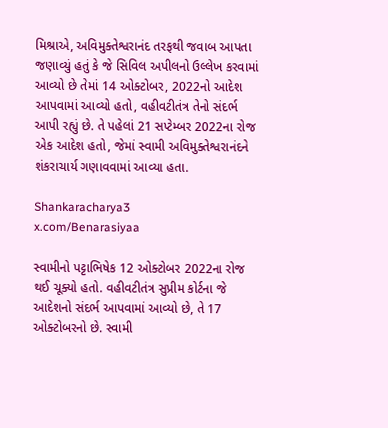મિશ્રાએ, અવિમુક્તેશ્વરાનંદ તરફથી જવાબ આપતા જણાવ્યું હતું કે જે સિવિલ અપીલનો ઉલ્લેખ કરવામાં આવ્યો છે તેમાં 14 ઓક્ટોબર, 2022નો આદેશ આપવામાં આવ્યો હતો, વહીવટીતંત્ર તેનો સંદર્ભ આપી રહ્યું છે. તે પહેલાં 21 સપ્ટેમ્બર 2022ના રોજ એક આદેશ હતો, જેમાં સ્વામી અવિમુક્તેશ્વરાનંદને શંકરાચાર્ય ગણાવવામાં આવ્યા હતા.

Shankaracharya3
x.com/Benarasiyaa

સ્વામીનો પટ્ટાભિષેક 12 ઓક્ટોબર 2022ના રોજ થઈ ચૂક્યો હતો. વહીવટીતંત્ર સુપ્રીમ કોર્ટના જે આદેશનો સંદર્ભ આપવામાં આવ્યો છે, તે 17 ઓક્ટોબરનો છે. સ્વામી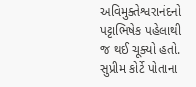અવિમુક્તેશ્વરાનંદનો પટ્ટાભિષેક પહેલાથી જ થઈ ચૂક્યો હતો. સુપ્રીમ કોર્ટે પોતાના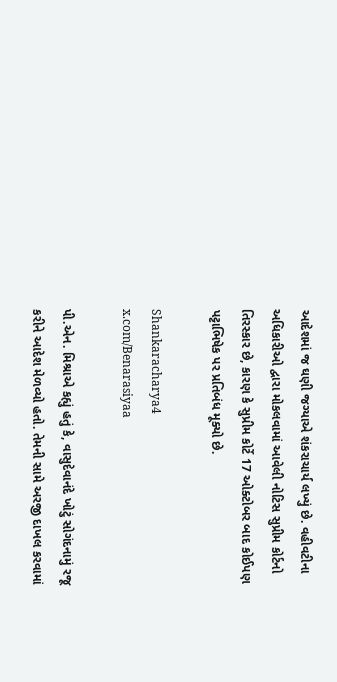આદેશમાં જ ઘણી જગ્યાએ શંકરાચાર્ય લખ્યું છે. વહીવટીના અધિકારીઓ દ્વારા મોકલવામાં આવેલી નોટિસ સુપ્રીમ કોર્ટનો તિરસ્કાર છે, કારણ કે સુપ્રીમ કોર્ટે 17 ઓક્ટોબર બાદ કોઈપણ પટ્ટાભિષેક પર પ્રતિબંધ મૂક્યો છે.

Shankaracharya4
x.com/Benarasiyaa

પી.એન. મિશ્રાએ કહ્યું હતું કે, વાસુદેવાનંદે ખોટું સોગંદનામું રજૂ કરીને આદેશ મેળવ્યો હતો. તેમની સામે અરજી દાખલ કરવામાં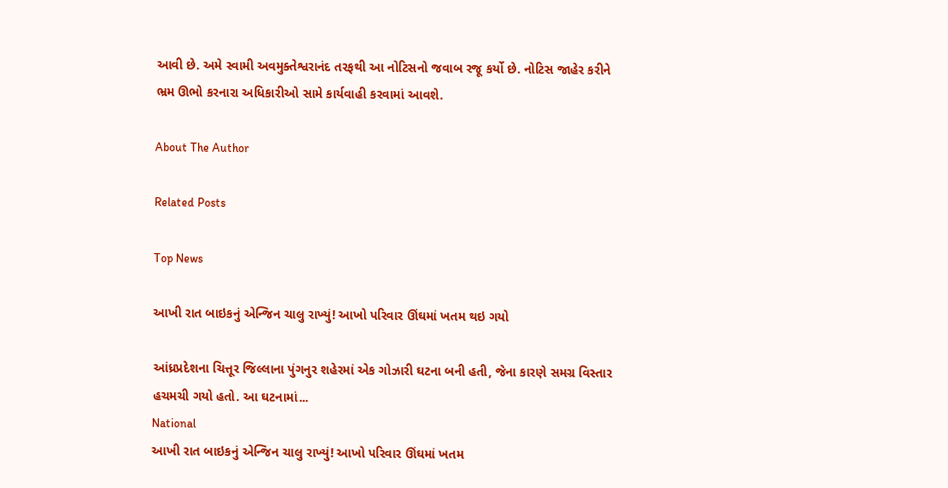આવી છે. અમે સ્વામી અવમુક્તેશ્વરાનંદ તરફથી આ નોટિસનો જવાબ રજૂ કર્યો છે. નોટિસ જાહેર કરીને ભ્રમ ઊભો કરનારા અધિકારીઓ સામે કાર્યવાહી કરવામાં આવશે.

About The Author

Related Posts

Top News

આખી રાત બાઇકનું એન્જિન ચાલુ રાખ્યું! આખો પરિવાર ઊંઘમાં ખતમ થઇ ગયો

આંધ્રપ્રદેશના ચિત્તૂર જિલ્લાના પુંગનુર શહેરમાં એક ગોઝારી ઘટના બની હતી, જેના કારણે સમગ્ર વિસ્તાર હચમચી ગયો હતો. આ ઘટનામાં...
National
આખી રાત બાઇકનું એન્જિન ચાલુ રાખ્યું! આખો પરિવાર ઊંઘમાં ખતમ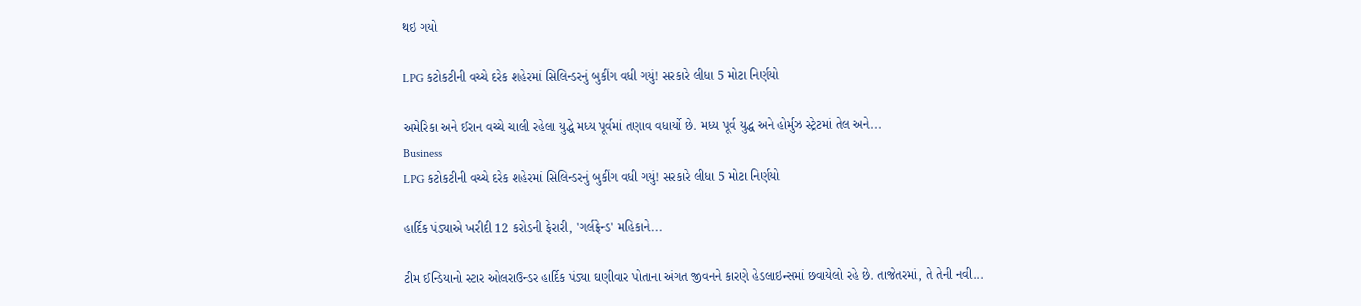થઇ ગયો

LPG કટોકટીની વચ્ચે દરેક શહેરમાં સિલિન્ડરનું બુકીંગ વધી ગયું! સરકારે લીધા 5 મોટા નિર્ણયો

અમેરિકા અને ઈરાન વચ્ચે ચાલી રહેલા યુદ્ધે મધ્ય પૂર્વમાં તણાવ વધાર્યો છે. મધ્ય પૂર્વ યુદ્ધ અને હોર્મુઝ સ્ટ્રેટમાં તેલ અને...
Business
LPG કટોકટીની વચ્ચે દરેક શહેરમાં સિલિન્ડરનું બુકીંગ વધી ગયું! સરકારે લીધા 5 મોટા નિર્ણયો

હાર્દિક પંડ્યાએ ખરીદી 12 કરોડની ફેરારી, 'ગર્લફ્રેન્ડ' મહિકાને...

ટીમ ઈન્ડિયાનો સ્ટાર ઓલરાઉન્ડર હાર્દિક પંડ્યા ઘણીવાર પોતાના અંગત જીવનને કારણે હેડલાઇન્સમાં છવાયેલો રહે છે. તાજેતરમાં, તે તેની નવી...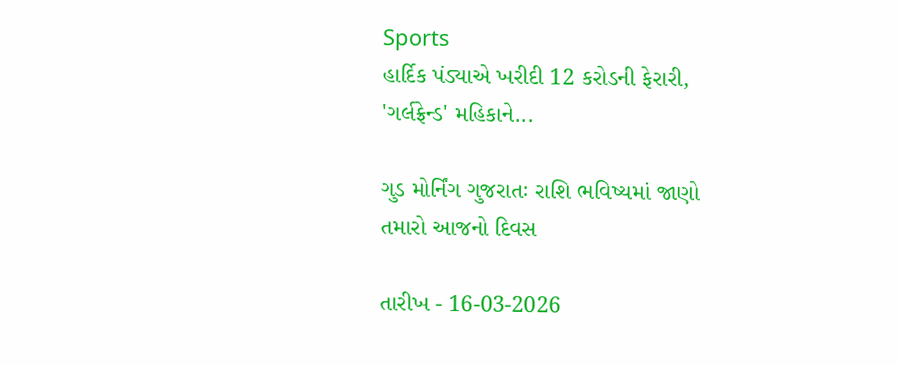Sports
હાર્દિક પંડ્યાએ ખરીદી 12 કરોડની ફેરારી, 'ગર્લફ્રેન્ડ' મહિકાને...

ગુડ મોર્નિંગ ગુજરાતઃ રાશિ ભવિષ્યમાં જાણો તમારો આજનો દિવસ

તારીખ - 16-03-2026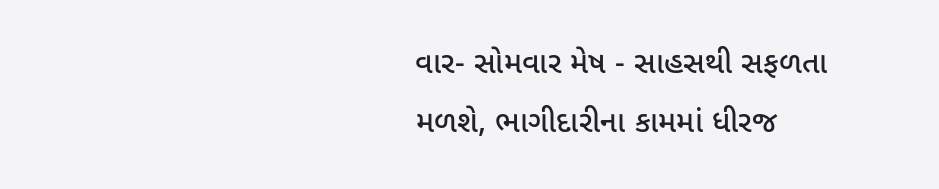વાર- સોમવાર મેષ - સાહસથી સફળતા મળશે, ભાગીદારીના કામમાં ધીરજ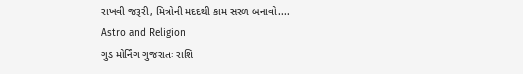રાખવી જરૂરી, મિત્રોની મદદથી કામ સરળ બનાવો....
Astro and Religion
ગુડ મોર્નિંગ ગુજરાતઃ રાશિ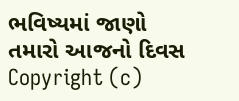ભવિષ્યમાં જાણો તમારો આજનો દિવસ
Copyright (c)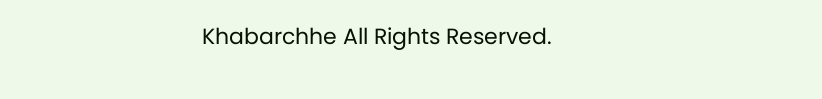Khabarchhe All Rights Reserved.